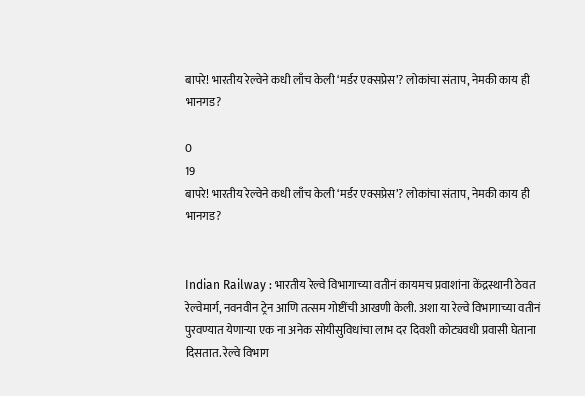बापरे! भारतीय रेल्वेने कधी लाँच केली ‘मर्डर एक्सप्रेस’? लोकांचा संताप, नेमकी काय ही भानगड?

0
19
बापरे! भारतीय रेल्वेने कधी लाँच केली ‘मर्डर एक्सप्रेस’? लोकांचा संताप, नेमकी काय ही भानगड?


Indian Railway : भारतीय रेल्वे विभागाच्या वतीनं कायमच प्रवाशांना केंद्रस्थानी ठेवत रेल्वेमार्ग, नवनवीन ट्रेन आणि तत्सम गोष्टींची आखणी केली. अशा या रेल्वे विभागाच्या वतीनं पुरवण्यात येणाऱ्या एक ना अनेक सोयीसुविधांचा लाभ दर दिवशी कोट्यवधी प्रवासी घेताना दिसतात. रेल्वे विभाग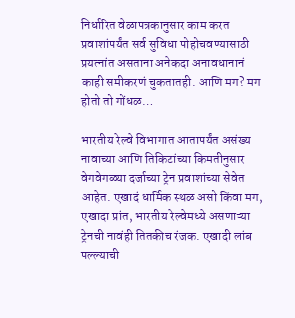निर्धारित वेळापत्रकानुसार काम करत प्रवाशांपर्यंत सर्व सुविधा पोहोचवण्यासाठी प्रयत्नांत असताना अनेकदा अनावधानानं काही समीकरणं चुकतातही. आणि मग? मग होतो तो गोंधळ…

भारतीय रेल्वे विभागात आतापर्यंत असंख्य नावाच्या आणि तिकिटांच्या किमतीनुसार वेगवेगळ्या दर्जाच्या ट्रेन प्रवाशांच्या सेवेत आहेत. एखादं धार्मिक स्थळ असो किंवा मग, एखादा प्रांत, भारतीय रेल्वेमध्ये असणाऱ्या ट्रेनची नावंही तितकीच रंजक. एखादी लांब पल्ल्याची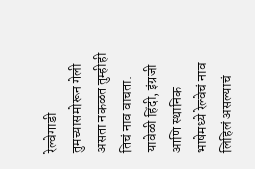रेल्वेगाडी तुमच्यासमोरून गेली असता नकळत तुम्हीही तिचं नाव वाचता. यावेळी हिंदी, इंग्रजी आणि स्थानिक भाषेमध्ये रेल्वेचं नाव लिहिलं असल्याचं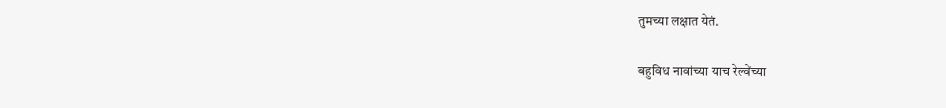तुमच्या लक्षात येतं.

बहुविध नावांच्या याच रेल्वेंच्या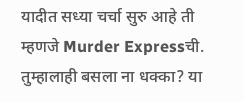यादीत सध्या चर्चा सुरु आहे ती म्हणजे Murder Expressची. तुम्हालाही बसला ना धक्का? या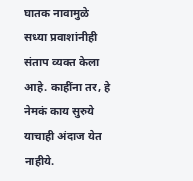घातक नावामुळे सध्या प्रवाशांनीही संताप व्यक्त केला आहे. काहींना तर, हे नेमकं काय सुरुये याचाही अंदाज येत नाहीये.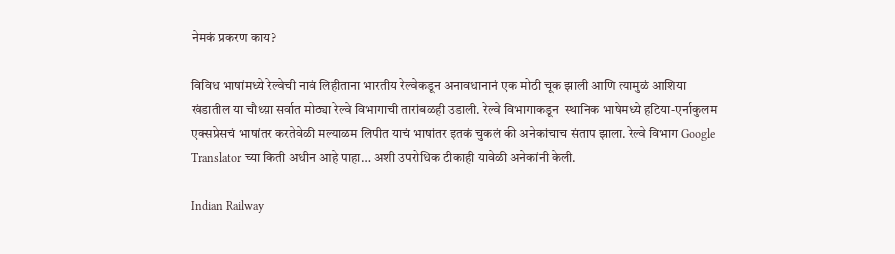नेमकं प्रकरण काय?

विविध भाषांमध्ये रेल्वेची नावं लिहीताना भारतीय रेल्वेकडून अनावधानानं एक मोठी चूक झाली आणि त्यामुळं आशिया खंडातील या चौथ्य़ा सर्वात मोठ्या रेल्वे विभागाची तारांबळही उडाली. रेल्वे विभागाकडून  स्थानिक भाषेमध्ये हटिया-एर्नाकुलम एक्सप्रेसचं भाषांतर करतेवेळी मल्याळम लिपीत याचं भाषांतर इतकं चुकलं की अनेकांचाच संताप झाला. रेल्वे विभाग Google Translator च्या किती अधीन आहे पाहा… अशी उपरोधिक टीकाही यावेळी अनेकांनी केली.

Indian Railway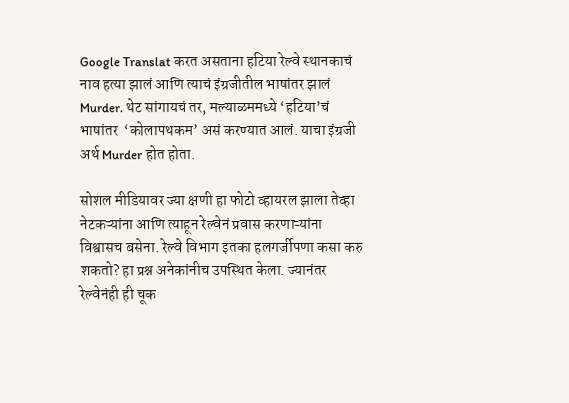Google Translat करत असताना हटिया रेल्वे स्थानकाचं नाव हत्या झालं आणि त्याचं इंग्रजीतील भाषांतर झालं Murder. थेट सांगायचं तर, मल्याळममध्ये ‘हटिया’चं भाषांतर  ‘कोलापथकम’ असं करण्यात आलं. याचा इंग्रजी अर्थ Murder होत होता.

सोशल मीडियावर ज्या क्षणी हा फोटो व्हायरल झाला तेव्हा नेटकऱ्यांना आणि त्याहून रेल्वेनं प्रवास करणाऱ्यांना विश्वासच बसेना. रेल्वे विभाग इतका हलगर्जीपणा कसा करु शकतो? हा प्रश्न अनेकांनीच उपस्थित केला. ज्यानंतर रेल्वेनंही ही चूक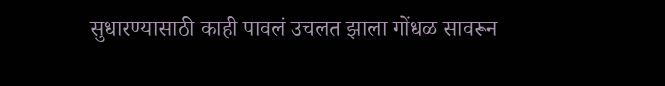सुधारण्यासाठी काही पावलं उचलत झाला गोंधळ सावरून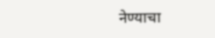नेण्याचा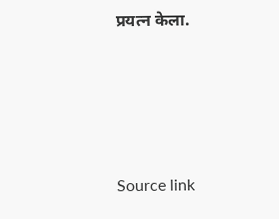प्रयत्न केला.





Source link